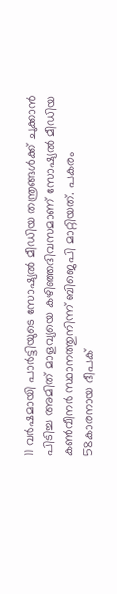11 വർഷമായി പാർട്ടിയുടെ സോഷ്യൽ മീഡിയ തന്ത്രങ്ങൾക്ക് ചുക്കാൻ പിടിച്ച അമിത് മാളവ്യയെ കഴിഞ്ഞദിവസമാണ് സോഷ്യൽ മീഡിയ കൺവീനർ സ്ഥാനത്തുനിന്ന് ബിജെപി മാറ്റിയത്. പകരം 58കാരനായ ദീപക്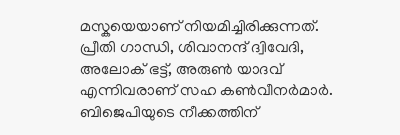മസ്കയെയാണ് നിയമിച്ചിരിക്കുന്നത്. പ്രീതി ഗാന്ധി, ശിവാനന്ദ് ദ്വിവേദി, അലോക് ഭട്ട്, അരുൺ യാദവ് എന്നിവരാണ് സഹ കൺവീനർമാർ.
ബിജെപിയുടെ നീക്കത്തിന്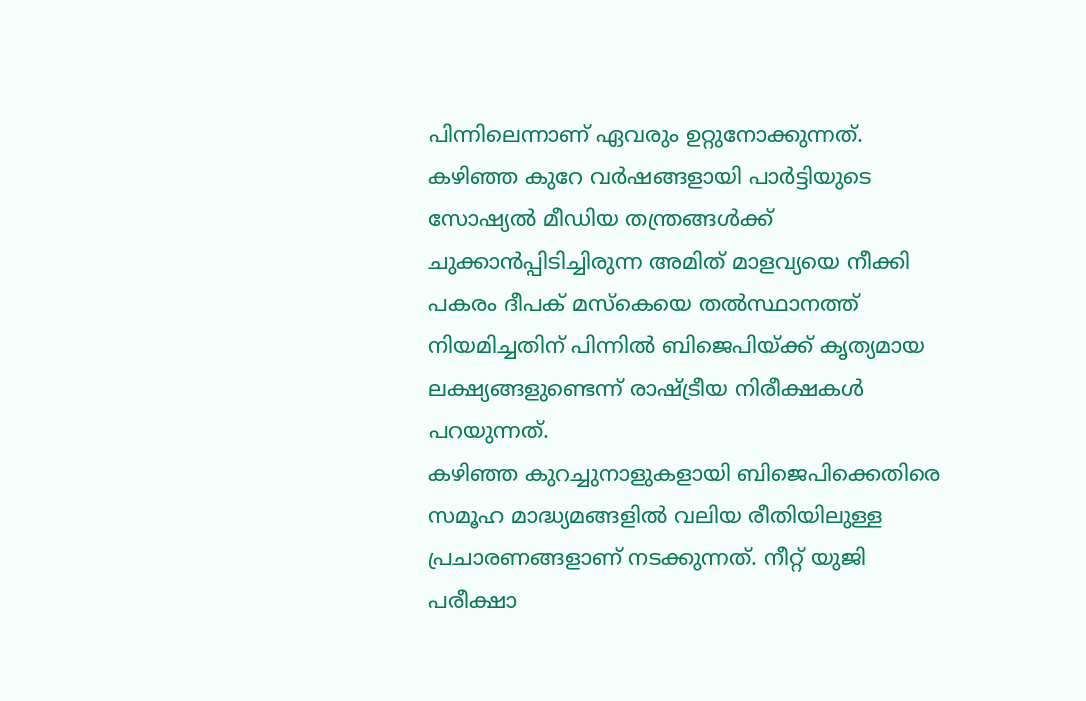പിന്നിലെന്നാണ് ഏവരും ഉറ്റുനോക്കുന്നത്. കഴിഞ്ഞ കുറേ വർഷങ്ങളായി പാർട്ടിയുടെ സോഷ്യൽ മീഡിയ തന്ത്രങ്ങൾക്ക് ചുക്കാൻപ്പിടിച്ചിരുന്ന അമിത് മാളവ്യയെ നീക്കി പകരം ദീപക് മസ്കെയെ തൽസ്ഥാനത്ത് നിയമിച്ചതിന് പിന്നിൽ ബിജെപിയ്ക്ക് കൃത്യമായ ലക്ഷ്യങ്ങളുണ്ടെന്ന് രാഷ്ട്രീയ നിരീക്ഷകൾ പറയുന്നത്.
കഴിഞ്ഞ കുറച്ചുനാളുകളായി ബിജെപിക്കെതിരെ സമൂഹ മാദ്ധ്യമങ്ങളിൽ വലിയ രീതിയിലുള്ള പ്രചാരണങ്ങളാണ് നടക്കുന്നത്. നീറ്റ് യുജി പരീക്ഷാ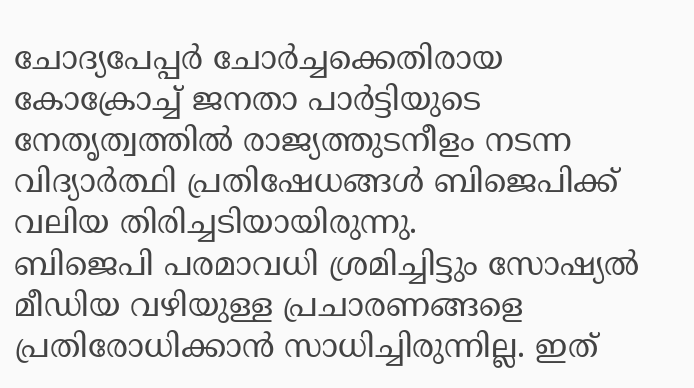ചോദ്യപേപ്പർ ചോർച്ചക്കെതിരായ കോക്രോച്ച് ജനതാ പാർട്ടിയുടെ നേതൃത്വത്തിൽ രാജ്യത്തുടനീളം നടന്ന വിദ്യാർത്ഥി പ്രതിഷേധങ്ങൾ ബിജെപിക്ക് വലിയ തിരിച്ചടിയായിരുന്നു.
ബിജെപി പരമാവധി ശ്രമിച്ചിട്ടും സോഷ്യൽ മീഡിയ വഴിയുള്ള പ്രചാരണങ്ങളെ പ്രതിരോധിക്കാൻ സാധിച്ചിരുന്നില്ല. ഇത്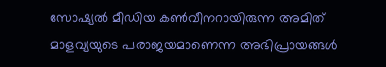സോഷ്യൽ മീഡിയ കൺവീനറായിരുന്ന അമിത് മാളവ്യയുടെ പരാജയമാണെന്ന അഭിപ്രായങ്ങൾ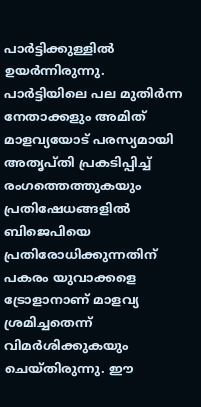പാർട്ടിക്കുള്ളിൽ ഉയർന്നിരുന്നു.
പാർട്ടിയിലെ പല മുതിർന്ന നേതാക്കളും അമിത് മാളവ്യയോട് പരസ്യമായി അതൃപ്തി പ്രകടിപ്പിച്ച് രംഗത്തെത്തുകയും പ്രതിഷേധങ്ങളിൽ ബിജെപിയെ പ്രതിരോധിക്കുന്നതിന് പകരം യുവാക്കളെ ട്രോളാനാണ് മാളവ്യ ശ്രമിച്ചതെന്ന് വിമർശിക്കുകയും ചെയ്തിരുന്നു. ഈ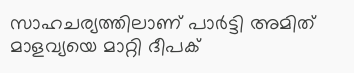സാഹചര്യത്തിലാണ് പാർട്ടി അമിത് മാളവ്യയെ മാറ്റി ദീപക്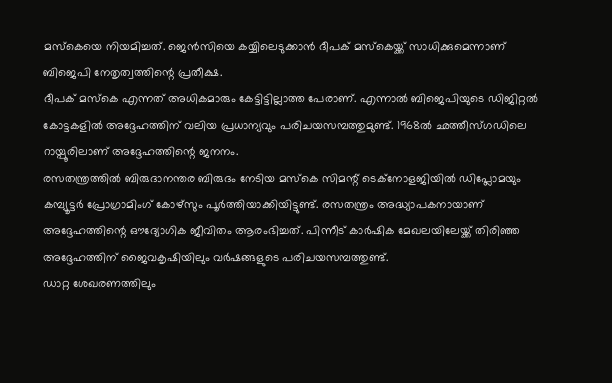മസ്കെയെ നിയമിച്ചത്. ജെൻസിയെ കയ്യിലെടുക്കാൻ ദീപക് മസ്കെയ്ക്ക് സാധിക്കുമെന്നാണ് ബിജെപി നേതൃത്വത്തിന്റെ പ്രതീക്ഷ.
ദീപക് മസ്കെ എന്നത് അധികമാരും കേട്ടിട്ടില്ലാത്ത പേരാണ്. എന്നാൽ ബിജെപിയുടെ ഡിജിറ്റൽ കോട്ടകളിൽ അദ്ദേഹത്തിന് വലിയ പ്രധാന്യവും പരിചയസമ്പത്തുമുണ്ട്. 1968ൽ ഛത്തീസ്ഗഡിലെ റായ്പൂരിലാണ് അദ്ദേഹത്തിന്റെ ജനനം.
രസതന്ത്രത്തിൽ ബിരുദാനന്തര ബിരുദം നേടിയ മസ്കെ സിമന്റ് ടെക്നോളജിയിൽ ഡിപ്ലോമയും കമ്പ്യൂട്ടർ പ്രോഗ്രാമിംഗ് കോഴ്സും പൂർത്തിയാക്കിയിട്ടുണ്ട്. രസതന്ത്രം അദ്ധ്യാപകനായാണ് അദ്ദേഹത്തിന്റെ ഔദ്യോഗിക ജീവിതം ആരംഭിച്ചത്. പിന്നീട് കാർഷിക മേഖലയിലേയ്ക്ക് തിരിഞ്ഞ അദ്ദേഹത്തിന് ജൈവകൃഷിയിലും വർഷങ്ങളുടെ പരിചയസമ്പത്തുണ്ട്.
ഡാറ്റ ശേഖരണത്തിലും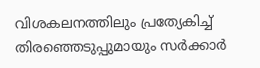വിശകലനത്തിലും പ്രത്യേകിച്ച് തിരഞ്ഞെടുപ്പുമായും സർക്കാർ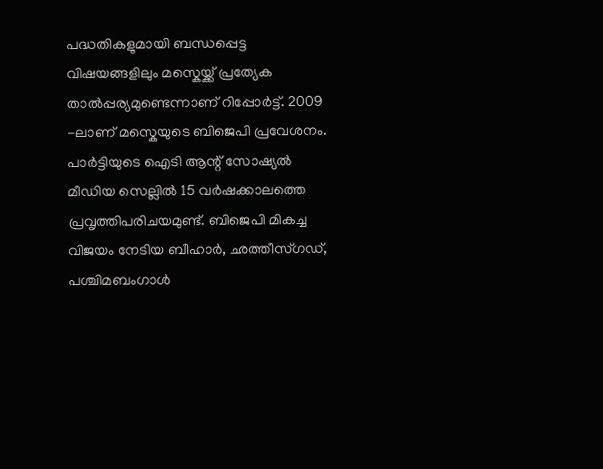പദ്ധതികളുമായി ബന്ധപ്പെട്ട വിഷയങ്ങളിലും മസ്കെയ്ക്ക് പ്രത്യേക താൽപ്പര്യമുണ്ടെന്നാണ് റിപ്പോർട്ട്. 2009 -ലാണ് മസ്കെയുടെ ബിജെപി പ്രവേശനം.
പാർട്ടിയുടെ ഐടി ആന്റ് സോഷ്യൽ മീഡിയ സെല്ലിൽ 15 വർഷക്കാലത്തെ പ്രവൃത്തിപരിചയമുണ്ട്. ബിജെപി മികച്ച വിജയം നേടിയ ബീഹാർ, ഛത്തീസ്ഗഡ്, പശ്ചിമബംഗാൾ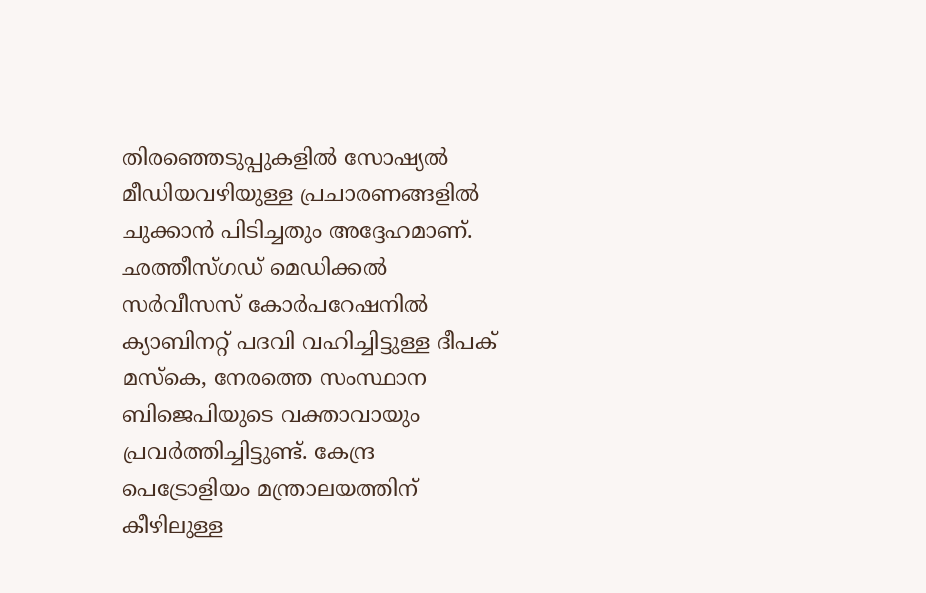തിരഞ്ഞെടുപ്പുകളിൽ സോഷ്യൽ മീഡിയവഴിയുള്ള പ്രചാരണങ്ങളിൽ ചുക്കാൻ പിടിച്ചതും അദ്ദേഹമാണ്.
ഛത്തീസ്ഗഡ് മെഡിക്കൽ സർവീസസ് കോർപറേഷനിൽ ക്യാബിനറ്റ് പദവി വഹിച്ചിട്ടുള്ള ദീപക് മസ്കെ, നേരത്തെ സംസ്ഥാന ബിജെപിയുടെ വക്താവായും പ്രവർത്തിച്ചിട്ടുണ്ട്. കേന്ദ്ര പെട്രോളിയം മന്ത്രാലയത്തിന് കീഴിലുള്ള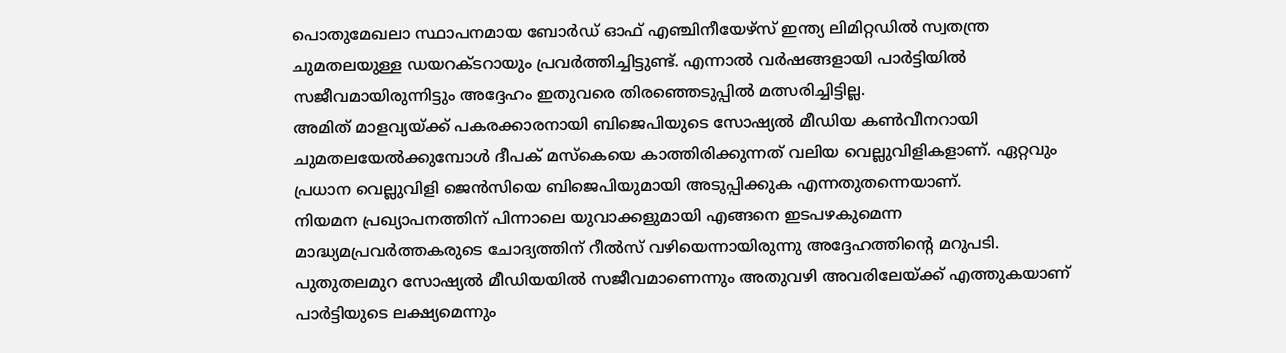പൊതുമേഖലാ സ്ഥാപനമായ ബോർഡ് ഓഫ് എഞ്ചിനീയേഴ്സ് ഇന്ത്യ ലിമിറ്റഡിൽ സ്വതന്ത്ര ചുമതലയുള്ള ഡയറക്ടറായും പ്രവർത്തിച്ചിട്ടുണ്ട്. എന്നാൽ വർഷങ്ങളായി പാർട്ടിയിൽ സജീവമായിരുന്നിട്ടും അദ്ദേഹം ഇതുവരെ തിരഞ്ഞെടുപ്പിൽ മത്സരിച്ചിട്ടില്ല.
അമിത് മാളവ്യയ്ക്ക് പകരക്കാരനായി ബിജെപിയുടെ സോഷ്യൽ മീഡിയ കൺവീനറായി ചുമതലയേൽക്കുമ്പോൾ ദീപക് മസ്കെയെ കാത്തിരിക്കുന്നത് വലിയ വെല്ലുവിളികളാണ്. ഏറ്റവും പ്രധാന വെല്ലുവിളി ജെൻസിയെ ബിജെപിയുമായി അടുപ്പിക്കുക എന്നതുതന്നെയാണ്.
നിയമന പ്രഖ്യാപനത്തിന് പിന്നാലെ യുവാക്കളുമായി എങ്ങനെ ഇടപഴകുമെന്ന മാദ്ധ്യമപ്രവർത്തകരുടെ ചോദ്യത്തിന് റീൽസ് വഴിയെന്നായിരുന്നു അദ്ദേഹത്തിന്റെ മറുപടി. പുതുതലമുറ സോഷ്യൽ മീഡിയയിൽ സജീവമാണെന്നും അതുവഴി അവരിലേയ്ക്ക് എത്തുകയാണ് പാർട്ടിയുടെ ലക്ഷ്യമെന്നും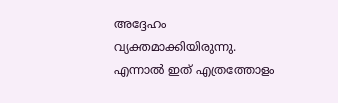അദ്ദേഹം വ്യക്തമാക്കിയിരുന്നു.
എന്നാൽ ഇത് എത്രത്തോളം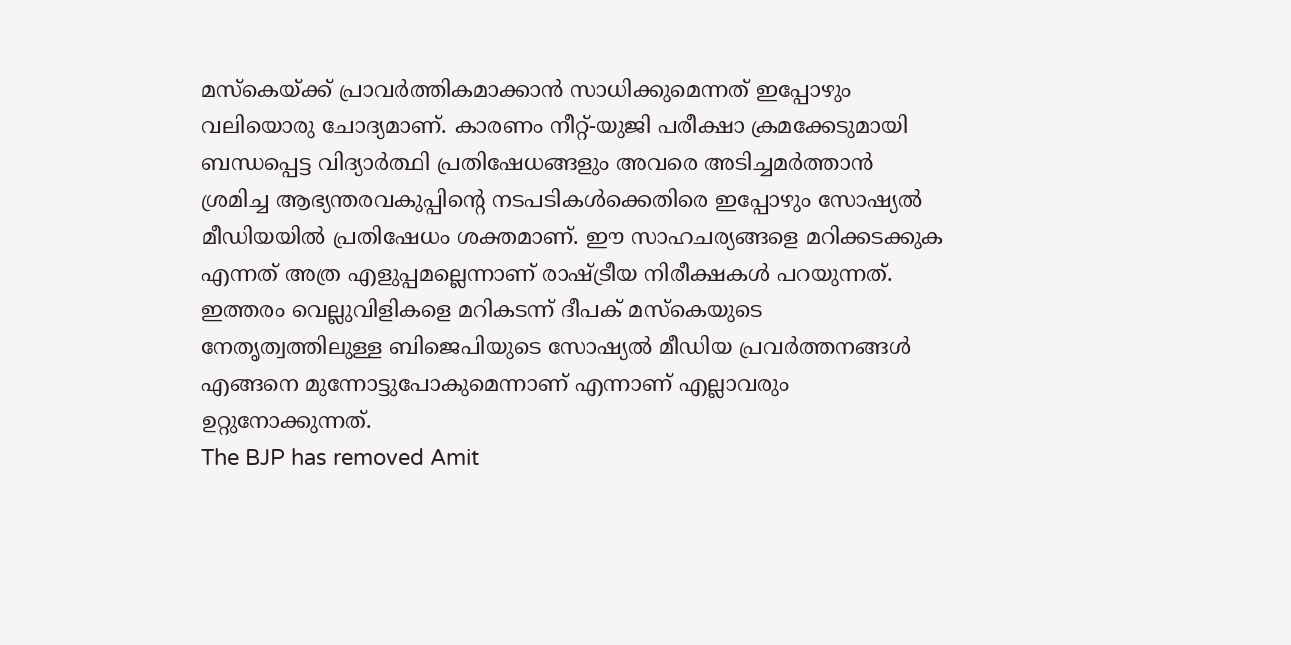മസ്കെയ്ക്ക് പ്രാവർത്തികമാക്കാൻ സാധിക്കുമെന്നത് ഇപ്പോഴും വലിയൊരു ചോദ്യമാണ്. കാരണം നീറ്റ്-യുജി പരീക്ഷാ ക്രമക്കേടുമായി ബന്ധപ്പെട്ട വിദ്യാർത്ഥി പ്രതിഷേധങ്ങളും അവരെ അടിച്ചമർത്താൻ ശ്രമിച്ച ആഭ്യന്തരവകുപ്പിന്റെ നടപടികൾക്കെതിരെ ഇപ്പോഴും സോഷ്യൽ മീഡിയയിൽ പ്രതിഷേധം ശക്തമാണ്. ഈ സാഹചര്യങ്ങളെ മറിക്കടക്കുക എന്നത് അത്ര എളുപ്പമല്ലെന്നാണ് രാഷ്ട്രീയ നിരീക്ഷകൾ പറയുന്നത്.
ഇത്തരം വെല്ലുവിളികളെ മറികടന്ന് ദീപക് മസ്കെയുടെ നേതൃത്വത്തിലുള്ള ബിജെപിയുടെ സോഷ്യൽ മീഡിയ പ്രവർത്തനങ്ങൾ എങ്ങനെ മുന്നോട്ടുപോകുമെന്നാണ് എന്നാണ് എല്ലാവരും ഉറ്റുനോക്കുന്നത്.
The BJP has removed Amit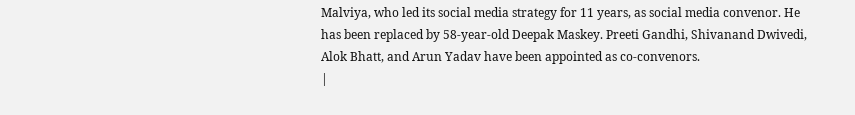Malviya, who led its social media strategy for 11 years, as social media convenor. He has been replaced by 58-year-old Deepak Maskey. Preeti Gandhi, Shivanand Dwivedi, Alok Bhatt, and Arun Yadav have been appointed as co-convenors.
|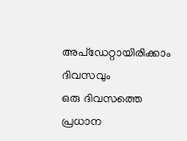അപ്ഡേറ്റായിരിക്കാം ദിവസവും
ഒരു ദിവസത്തെ പ്രധാന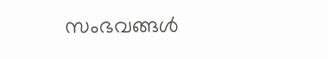സംഭവങ്ങൾ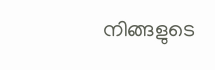നിങ്ങളുടെ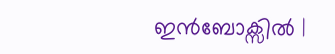ഇൻബോക്സിൽ |